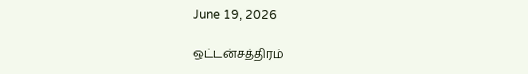June 19, 2026

ஒட்டன்சத்திரம்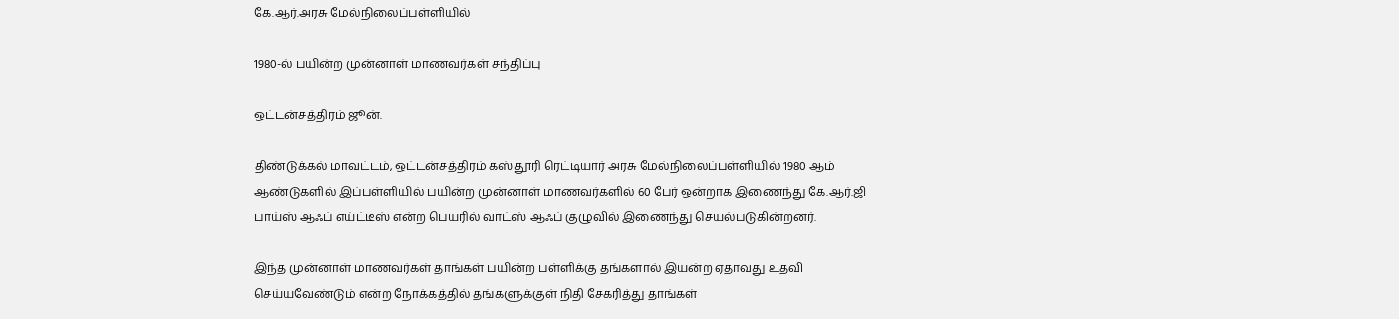கே.ஆர்.அரசு மேல்நிலைப்பள்ளியில்

1980-ல் பயின்ற முன்னாள் மாணவர்கள் சந்திப்பு

ஒட்டன்சத்திரம் ஜூன்.

திண்டுக்கல் மாவட்டம், ஒட்டன்சத்திரம் கஸ்தூரி ரெட்டியார் அரசு மேல்நிலைப்பள்ளியில் 1980 ஆம் ஆண்டுகளில் இப்பள்ளியில் பயின்ற முன்னாள் மாணவர்களில் 60 பேர் ஒன்றாக இணைந்து கே.ஆர்.ஜி பாய்ஸ் ஆஃப் எய்ட்டீஸ் என்ற பெயரில் வாட்ஸ் ஆஃப் குழுவில் இணைந்து செயல்படுகின்றனர்.

இந்த முன்னாள் மாணவர்கள் தாங்கள் பயின்ற பள்ளிக்கு தங்களால் இயன்ற ஏதாவது உதவி செய்யவேண்டும் என்ற நோக்கத்தில் தங்களுக்குள் நிதி சேகரித்து தாங்கள்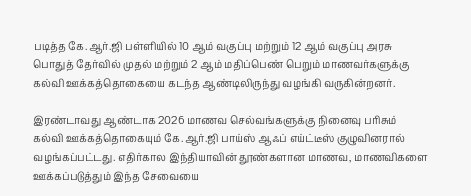படித்த கே.ஆர்.ஜி பள்ளியில் 10 ஆம் வகுப்பு மற்றும் 12 ஆம் வகுப்பு அரசு பொதுத் தேர்வில் முதல் மற்றும் 2 ஆம் மதிப்பெண் பெறும் மாணவர்களுக்கு கல்வி ஊக்கத்தொகையை கடந்த ஆண்டிலிருந்து வழங்கி வருகின்றனர்.

இரண்டாவது ஆண்டாக 2026 மாணவ செல்வங்களுக்கு நினைவு பரிசும் கல்வி ஊக்கத்தொகையும் கே.ஆர்.ஜி பாய்ஸ் ஆஃப் எய்ட்டீஸ் குழுவினரால் வழங்கப்பட்டது. எதிர்கால இந்தியாவின் தூண்களான மாணவ, மாணவிகளை ஊக்கப்படுத்தும் இந்த சேவையை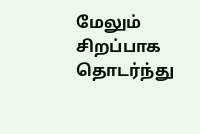மேலும் சிறப்பாக தொடர்ந்து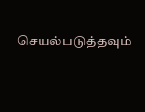செயல்படுத்தவும்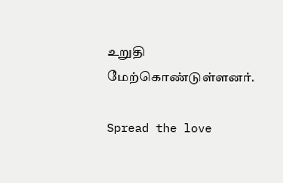உறுதி மேற்கொண்டுள்ளனர்.

Spread the love